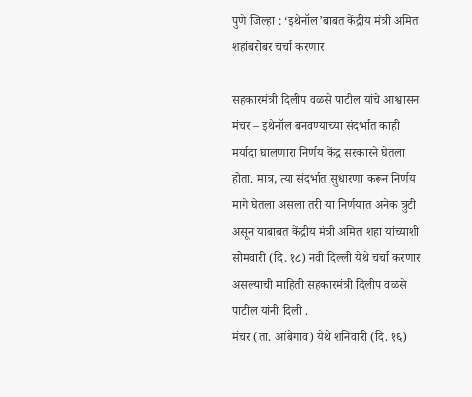पुणे जिल्हा : ‘इथेनॉल’बाबत केंद्रीय मंत्री अमित शहांबरोबर चर्चा करणार

सहकारमंत्री दिलीप वळसे पाटील यांचे आश्वासन
मंचर – इथेनॉल बनवण्याच्या संदर्भात काही मर्यादा घालणारा निर्णय केंद्र सरकारने घेतला होता. मात्र, त्या संदर्भात सुधारणा करून निर्णय मागे घेतला असला तरी या निर्णयात अनेक त्रुटी असून याबाबत केंद्रीय मंत्री अमित शहा यांच्याशी सोमवारी (दि. १८) नवी दिल्ली येथे चर्चा करणार असल्याची माहिती सहकारमंत्री दिलीप वळसे पाटील यांनी दिली .
मंचर (ता. आंबेगाव) येथे शनिवारी (दि. १६)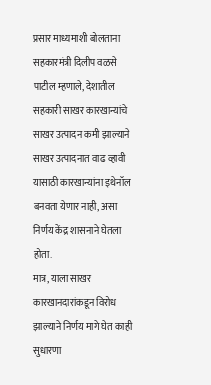प्रसार माध्यमाशी बोलताना सहकारमंत्री दिलीप वळसे पाटील म्हणाले, देशातील सहकारी साखर कारखान्यांचे साखर उत्पादन कमी झाल्याने साखर उत्पादनात वाढ व्हावी यासाठी कारखान्यांना इथेनॉल बनवता येणार नाही, असा निर्णय केंद्र शासनाने घेतला होता.
मात्र, याला साखर कारखानदारांकडून विरोध झाल्याने निर्णय मागे घेत काही सुधारणा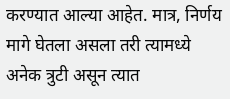करण्यात आल्या आहेत. मात्र, निर्णय मागे घेतला असला तरी त्यामध्ये अनेक त्रुटी असून त्यात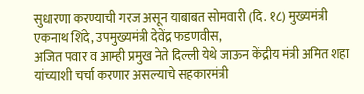सुधारणा करण्याची गरज असून याबाबत सोमवारी (दि. १८) मुख्यमंत्री एकनाथ शिंदे, उपमुख्यमंत्री देवेंद्र फडणवीस,
अजित पवार व आम्ही प्रमुख नेते दिल्ली येथे जाऊन केंद्रीय मंत्री अमित शहा यांच्याशी चर्चा करणार असल्याचे सहकारमंत्री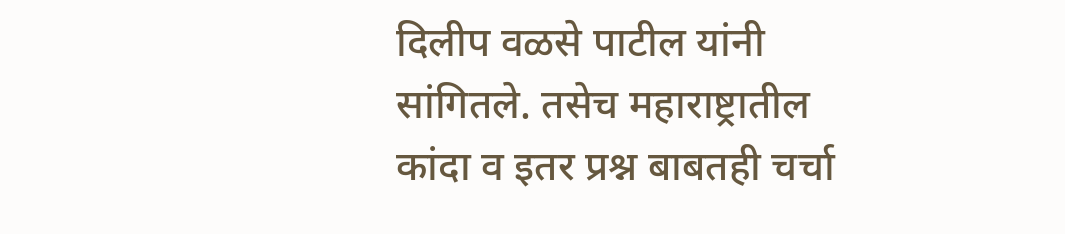दिलीप वळसे पाटील यांनी सांगितले. तसेच महाराष्ट्रातील कांदा व इतर प्रश्न बाबतही चर्चा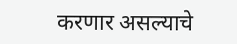करणार असल्याचे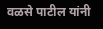वळसे पाटील यांनी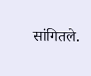सांगितले.